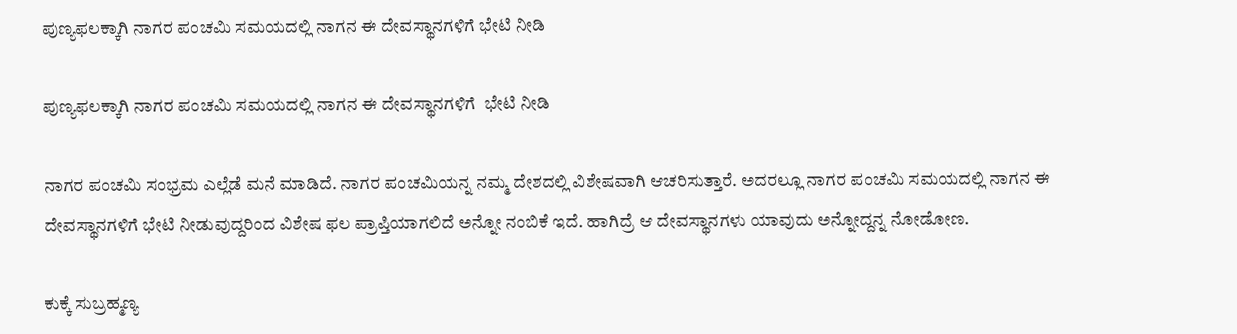ಪುಣ್ಯಫಲಕ್ಕಾಗಿ ನಾಗರ ಪಂಚಮಿ ಸಮಯದಲ್ಲಿ ನಾಗನ ಈ ದೇವಸ್ಥಾನಗಳಿಗೆ ಭೇಟಿ ನೀಡಿ

ಪುಣ್ಯಫಲಕ್ಕಾಗಿ ನಾಗರ ಪಂಚಮಿ ಸಮಯದಲ್ಲಿ ನಾಗನ ಈ ದೇವಸ್ಥಾನಗಳಿಗೆ  ಭೇಟಿ ನೀಡಿ

ನಾಗರ ಪಂಚಮಿ ಸಂಭ್ರಮ ಎಲ್ಲೆಡೆ ಮನೆ ಮಾಡಿದೆ. ನಾಗರ ಪಂಚಮಿಯನ್ನ ನಮ್ಮ ದೇಶದಲ್ಲಿ ವಿಶೇಷವಾಗಿ ಆಚರಿಸುತ್ತಾರೆ. ಅದರಲ್ಲೂ ನಾಗರ ಪಂಚಮಿ ಸಮಯದಲ್ಲಿ ನಾಗನ ಈ ದೇವಸ್ಥಾನಗಳಿಗೆ ಭೇಟಿ ನೀಡುವುದ್ದರಿಂದ ವಿಶೇಷ ಫಲ ಪ್ರಾಪ್ತಿಯಾಗಲಿದೆ ಅನ್ನೋ ನಂಬಿಕೆ ಇದೆ. ಹಾಗಿದ್ರೆ ಆ ದೇವಸ್ಥಾನಗಳು ಯಾವುದು ಅನ್ನೋದ್ದನ್ನ ನೋಡೋಣ.

ಕುಕ್ಕೆ ಸುಬ್ರಹ್ಮಣ್ಯ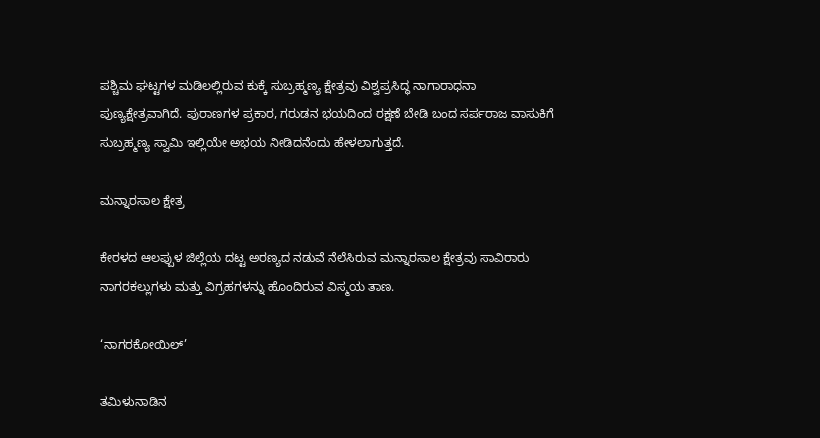ಪಶ್ಚಿಮ ಘಟ್ಟಗಳ ಮಡಿಲಲ್ಲಿರುವ ಕುಕ್ಕೆ ಸುಬ್ರಹ್ಮಣ್ಯ ಕ್ಷೇತ್ರವು ವಿಶ್ವಪ್ರಸಿದ್ಧ ನಾಗಾರಾಧನಾ ಪುಣ್ಯಕ್ಷೇತ್ರವಾಗಿದೆ. ಪುರಾಣಗಳ ಪ್ರಕಾರ, ಗರುಡನ ಭಯದಿಂದ ರಕ್ಷಣೆ ಬೇಡಿ ಬಂದ ಸರ್ಪರಾಜ ವಾಸುಕಿಗೆ ಸುಬ್ರಹ್ಮಣ್ಯ ಸ್ವಾಮಿ ಇಲ್ಲಿಯೇ ಅಭಯ ನೀಡಿದನೆಂದು ಹೇಳಲಾಗುತ್ತದೆ.

ಮನ್ನಾರಸಾಲ ಕ್ಷೇತ್ರ

ಕೇರಳದ ಆಲಪ್ಪುಳ ಜಿಲ್ಲೆಯ ದಟ್ಟ ಅರಣ್ಯದ ನಡುವೆ ನೆಲೆಸಿರುವ ಮನ್ನಾರಸಾಲ ಕ್ಷೇತ್ರವು ಸಾವಿರಾರು ನಾಗರಕಲ್ಲುಗಳು ಮತ್ತು ವಿಗ್ರಹಗಳನ್ನು ಹೊಂದಿರುವ ವಿಸ್ಮಯ ತಾಣ.

‘ನಾಗರಕೋಯಿಲ್’

ತಮಿಳುನಾಡಿನ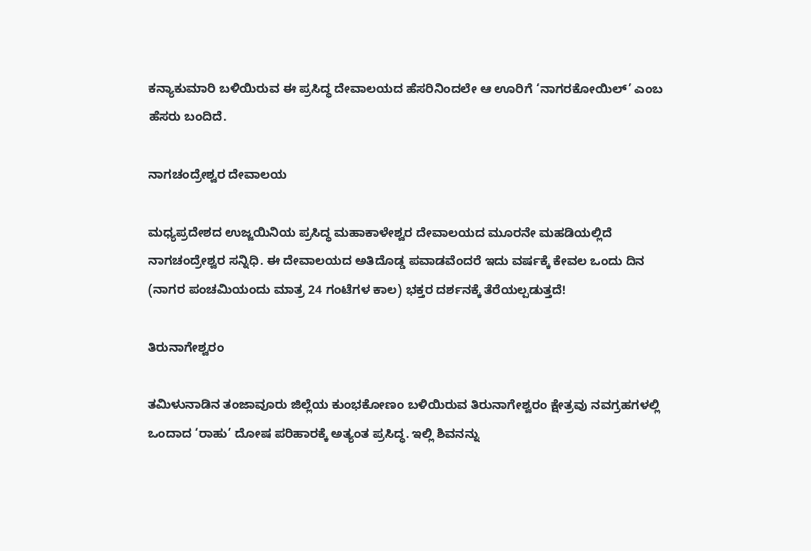ಕನ್ಯಾಕುಮಾರಿ ಬಳಿಯಿರುವ ಈ ಪ್ರಸಿದ್ಧ ದೇವಾಲಯದ ಹೆಸರಿನಿಂದಲೇ ಆ ಊರಿಗೆ ‘ನಾಗರಕೋಯಿಲ್’ ಎಂಬ ಹೆಸರು ಬಂದಿದೆ.

ನಾಗಚಂದ್ರೇಶ್ವರ ದೇವಾಲಯ

ಮಧ್ಯಪ್ರದೇಶದ ಉಜ್ಜಯಿನಿಯ ಪ್ರಸಿದ್ಧ ಮಹಾಕಾಳೇಶ್ವರ ದೇವಾಲಯದ ಮೂರನೇ ಮಹಡಿಯಲ್ಲಿದೆ ನಾಗಚಂದ್ರೇಶ್ವರ ಸನ್ನಿಧಿ. ಈ ದೇವಾಲಯದ ಅತಿದೊಡ್ಡ ಪವಾಡವೆಂದರೆ ಇದು ವರ್ಷಕ್ಕೆ ಕೇವಲ ಒಂದು ದಿನ (ನಾಗರ ಪಂಚಮಿಯಂದು ಮಾತ್ರ 24 ಗಂಟೆಗಳ ಕಾಲ) ಭಕ್ತರ ದರ್ಶನಕ್ಕೆ ತೆರೆಯಲ್ಪಡುತ್ತದೆ!

ತಿರುನಾಗೇಶ್ವರಂ

ತಮಿಳುನಾಡಿನ ತಂಜಾವೂರು ಜಿಲ್ಲೆಯ ಕುಂಭಕೋಣಂ ಬಳಿಯಿರುವ ತಿರುನಾಗೇಶ್ವರಂ ಕ್ಷೇತ್ರವು ನವಗ್ರಹಗಳಲ್ಲಿ ಒಂದಾದ ‘ರಾಹು’ ದೋಷ ಪರಿಹಾರಕ್ಕೆ ಅತ್ಯಂತ ಪ್ರಸಿದ್ಧ. ಇಲ್ಲಿ ಶಿವನನ್ನು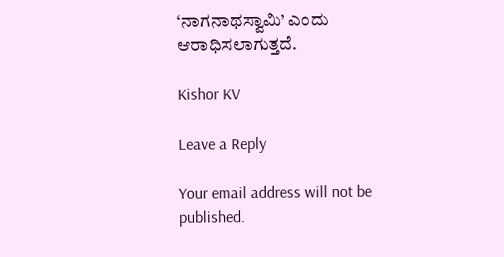‘ನಾಗನಾಥಸ್ವಾಮಿ’ ಎಂದು ಆರಾಧಿಸಲಾಗುತ್ತದೆ.

Kishor KV

Leave a Reply

Your email address will not be published.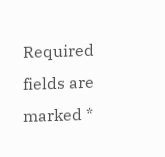Required fields are marked *